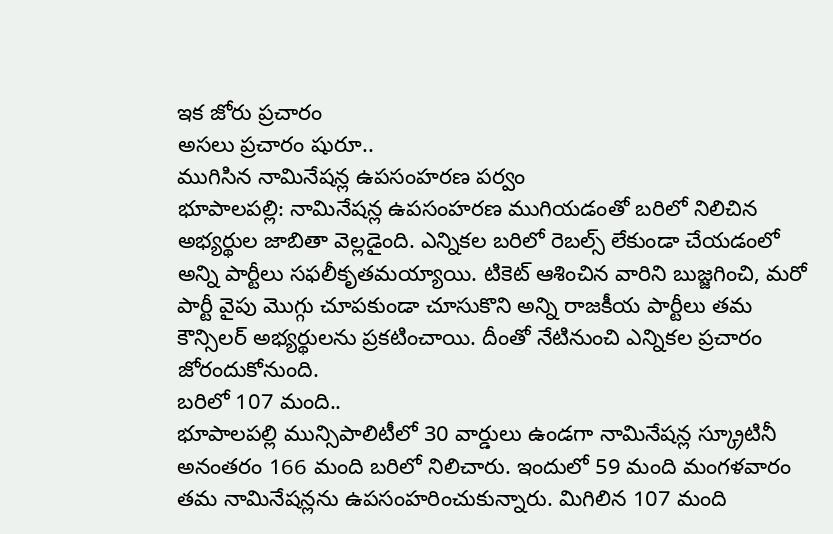ఇక జోరు ప్రచారం
అసలు ప్రచారం షురూ..
ముగిసిన నామినేషన్ల ఉపసంహరణ పర్వం
భూపాలపల్లి: నామినేషన్ల ఉపసంహరణ ముగియడంతో బరిలో నిలిచిన అభ్యర్థుల జాబితా వెల్లడైంది. ఎన్నికల బరిలో రెబల్స్ లేకుండా చేయడంలో అన్ని పార్టీలు సఫలీకృతమయ్యాయి. టికెట్ ఆశించిన వారిని బుజ్జగించి, మరో పార్టీ వైపు మొగ్గు చూపకుండా చూసుకొని అన్ని రాజకీయ పార్టీలు తమ కౌన్సిలర్ అభ్యర్థులను ప్రకటించాయి. దీంతో నేటినుంచి ఎన్నికల ప్రచారం జోరందుకోనుంది.
బరిలో 107 మంది..
భూపాలపల్లి మున్సిపాలిటీలో 30 వార్డులు ఉండగా నామినేషన్ల స్క్రూటినీ అనంతరం 166 మంది బరిలో నిలిచారు. ఇందులో 59 మంది మంగళవారం తమ నామినేషన్లను ఉపసంహరించుకున్నారు. మిగిలిన 107 మంది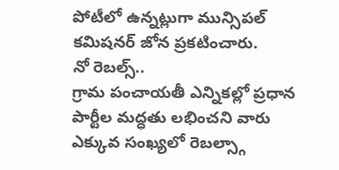పోటీలో ఉన్నట్లుగా మున్సిపల్ కమిషనర్ జోన ప్రకటించారు.
నో రెబల్స్..
గ్రామ పంచాయతీ ఎన్నికల్లో ప్రధాన పార్టీల మద్ధతు లభించని వారు ఎక్కువ సంఖ్యలో రెబల్స్గా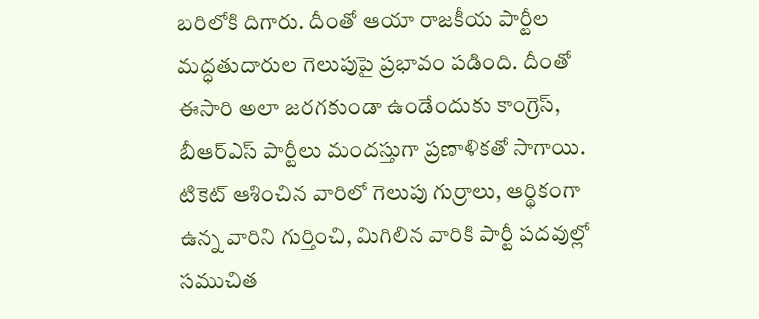బరిలోకి దిగారు. దీంతో ఆయా రాజకీయ పార్టీల మద్ధతుదారుల గెలుపుపై ప్రభావం పడింది. దీంతో ఈసారి అలా జరగకుండా ఉండేందుకు కాంగ్రెస్, బీఆర్ఎస్ పార్టీలు మందస్తుగా ప్రణాళికతో సాగాయి. టికెట్ ఆశించిన వారిలో గెలుపు గుర్రాలు, ఆర్థికంగా ఉన్న వారిని గుర్తించి, మిగిలిన వారికి పార్టీ పదవుల్లో సముచిత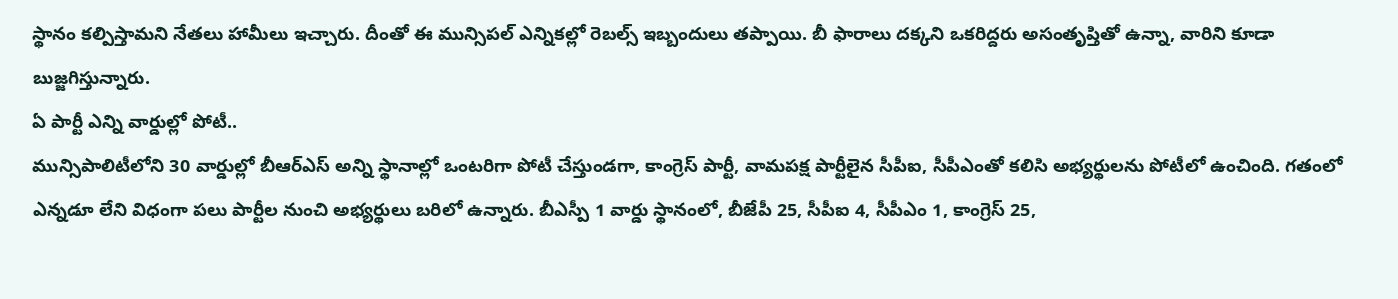స్థానం కల్పిస్తామని నేతలు హామీలు ఇచ్చారు. దీంతో ఈ మున్సిపల్ ఎన్నికల్లో రెబల్స్ ఇబ్బందులు తప్పాయి. బీ ఫారాలు దక్కని ఒకరిద్దరు అసంతృప్తితో ఉన్నా, వారిని కూడా బుజ్జగిస్తున్నారు.
ఏ పార్టీ ఎన్ని వార్డుల్లో పోటీ..
మున్సిపాలిటీలోని 30 వార్డుల్లో బీఆర్ఎస్ అన్ని స్థానాల్లో ఒంటరిగా పోటీ చేస్తుండగా, కాంగ్రెస్ పార్టీ, వామపక్ష పార్టీలైన సీపీఐ, సీపీఎంతో కలిసి అభ్యర్థులను పోటీలో ఉంచింది. గతంలో ఎన్నడూ లేని విధంగా పలు పార్టీల నుంచి అభ్యర్థులు బరిలో ఉన్నారు. బీఎస్పీ 1 వార్డు స్థానంలో, బీజేపీ 25, సీపీఐ 4, సీపీఎం 1, కాంగ్రెస్ 25,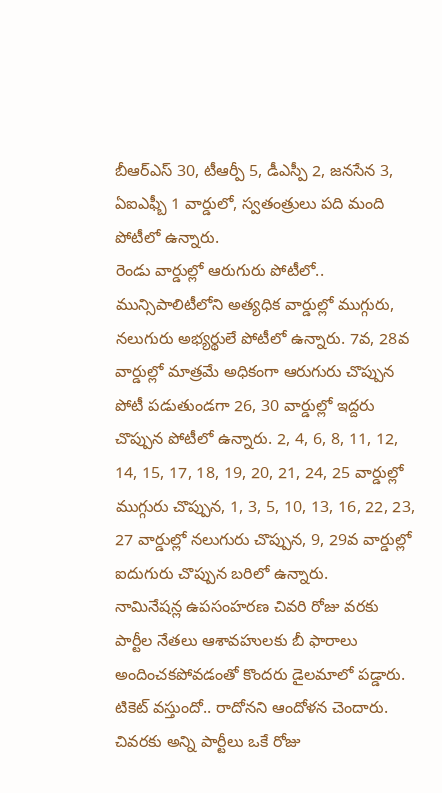బీఆర్ఎస్ 30, టీఆర్పీ 5, డీఎస్పీ 2, జనసేన 3, ఏఐఎఫ్బీ 1 వార్డులో, స్వతంత్రులు పది మంది పోటీలో ఉన్నారు.
రెండు వార్డుల్లో ఆరుగురు పోటీలో..
మున్సిపాలిటీలోని అత్యధిక వార్డుల్లో ముగ్గురు, నలుగురు అభ్యర్థులే పోటీలో ఉన్నారు. 7వ, 28వ వార్డుల్లో మాత్రమే అధికంగా ఆరుగురు చొప్పున పోటీ పడుతుండగా 26, 30 వార్డుల్లో ఇద్దరు చొప్పున పోటీలో ఉన్నారు. 2, 4, 6, 8, 11, 12, 14, 15, 17, 18, 19, 20, 21, 24, 25 వార్డుల్లో ముగ్గురు చొప్పున, 1, 3, 5, 10, 13, 16, 22, 23, 27 వార్డుల్లో నలుగురు చొప్పున, 9, 29వ వార్డుల్లో ఐదుగురు చొప్పున బరిలో ఉన్నారు.
నామినేషన్ల ఉపసంహరణ చివరి రోజు వరకు పార్టీల నేతలు ఆశావహులకు బీ ఫారాలు అందించకపోవడంతో కొందరు డైలమాలో పడ్డారు. టికెట్ వస్తుందో.. రాదోనని ఆందోళన చెందారు. చివరకు అన్ని పార్టీలు ఒకే రోజు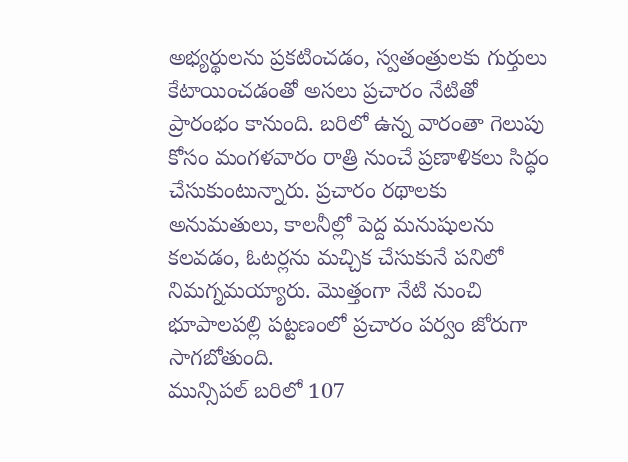అభ్యర్థులను ప్రకటించడం, స్వతంత్రులకు గుర్తులు కేటాయించడంతో అసలు ప్రచారం నేటితో ప్రారంభం కానుంది. బరిలో ఉన్న వారంతా గెలుపు కోసం మంగళవారం రాత్రి నుంచే ప్రణాళికలు సిద్ధం చేసుకుంటున్నారు. ప్రచారం రథాలకు అనుమతులు, కాలనీల్లో పెద్ద మనుషులను కలవడం, ఓటర్లను మచ్చిక చేసుకునే పనిలో నిమగ్నమయ్యారు. మొత్తంగా నేటి నుంచి భూపాలపల్లి పట్టణంలో ప్రచారం పర్వం జోరుగా సాగబోతుంది.
మున్సిపల్ బరిలో 107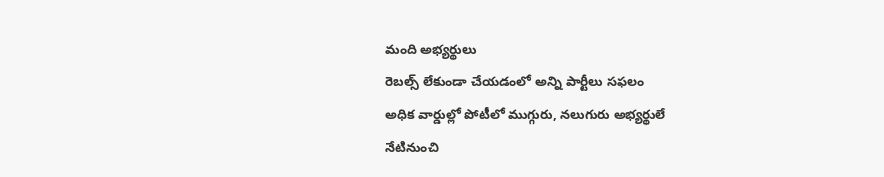మంది అభ్యర్థులు
రెబల్స్ లేకుండా చేయడంలో అన్ని పార్టీలు సఫలం
అధిక వార్డుల్లో పోటీలో ముగ్గురు, నలుగురు అభ్యర్థులే
నేటినుంచి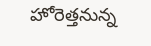హోరెత్తనున్న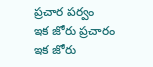ప్రచార పర్వం
ఇక జోరు ప్రచారం
ఇక జోరు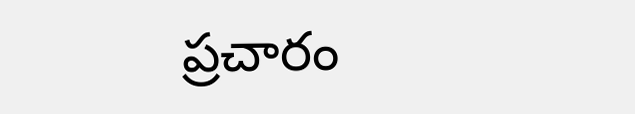ప్రచారం